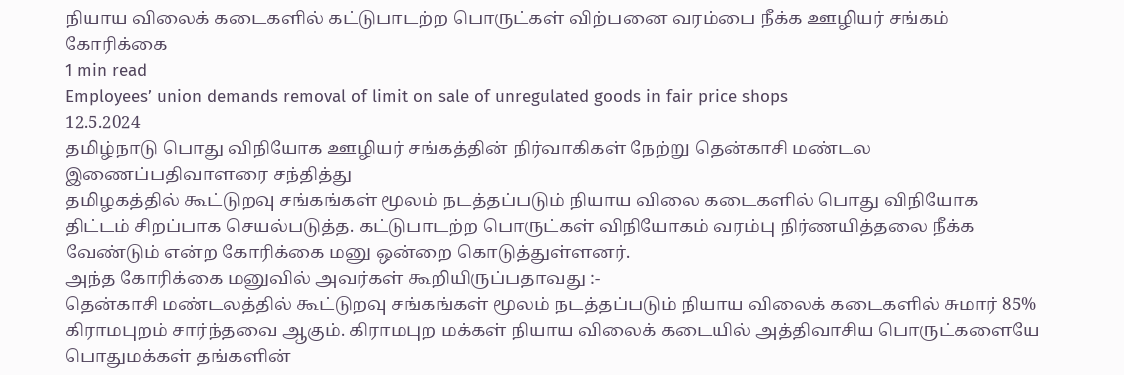நியாய விலைக் கடைகளில் கட்டுபாடற்ற பொருட்கள் விற்பனை வரம்பை நீக்க ஊழியர் சங்கம் கோரிக்கை
1 min read
Employees’ union demands removal of limit on sale of unregulated goods in fair price shops
12.5.2024
தமிழ்நாடு பொது விநியோக ஊழியர் சங்கத்தின் நிர்வாகிகள் நேற்று தென்காசி மண்டல இணைப்பதிவாளரை சந்தித்து
தமிழகத்தில் கூட்டுறவு சங்கங்கள் மூலம் நடத்தப்படும் நியாய விலை கடைகளில் பொது விநியோக திட்டம் சிறப்பாக செயல்படுத்த. கட்டுபாடற்ற பொருட்கள் விநியோகம் வரம்பு நிர்ணயித்தலை நீக்க வேண்டும் என்ற கோரிக்கை மனு ஒன்றை கொடுத்துள்ளனர்.
அந்த கோரிக்கை மனுவில் அவர்கள் கூறியிருப்பதாவது :-
தென்காசி மண்டலத்தில் கூட்டுறவு சங்கங்கள் மூலம் நடத்தப்படும் நியாய விலைக் கடைகளில் சுமார் 85% கிராமபுறம் சார்ந்தவை ஆகும். கிராமபுற மக்கள் நியாய விலைக் கடையில் அத்திவாசிய பொருட்களையே பொதுமக்கள் தங்களின்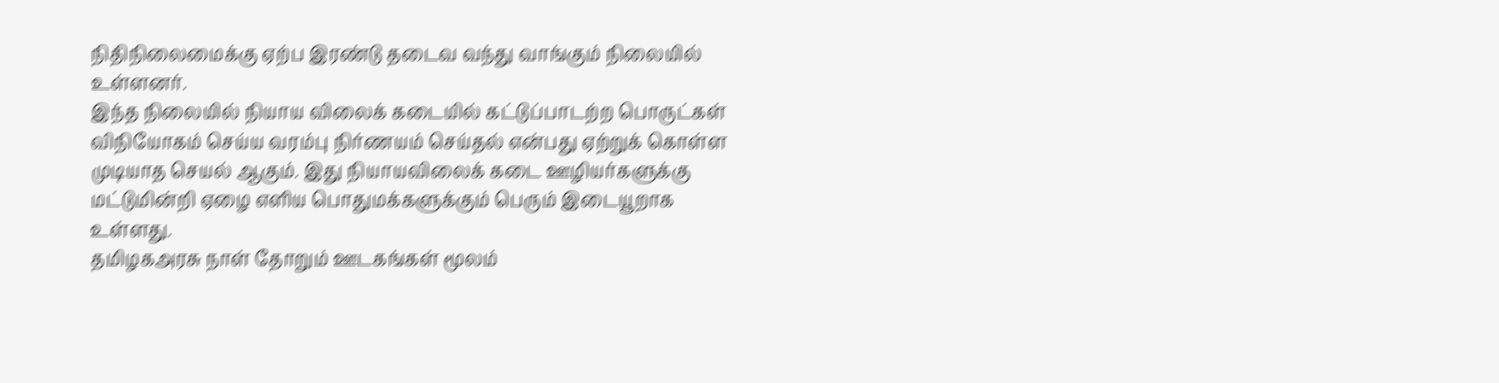நிதிநிலைமைக்கு ஏற்ப இரண்டு தடைவ வந்து வாங்கும் நிலையில் உள்ளனர்.
இந்த நிலையில் நியாய விலைக் கடையில் கட்டுப்பாடற்ற பொருட்கள் விநியோகம் செய்ய வரம்பு நிர்ணயம் செய்தல் என்பது ஏற்றுக் கொள்ள முடியாத செயல் ஆகும். இது நியாயவிலைக் கடை ஊழியர்களுக்கு மட்டுமின்றி ஏழை எளிய பொதுமக்களுக்கும் பெரும் இடையூறாக உள்ளது.
தமிழகஅரசு நாள் தோறும் ஊடகங்கள் மூலம்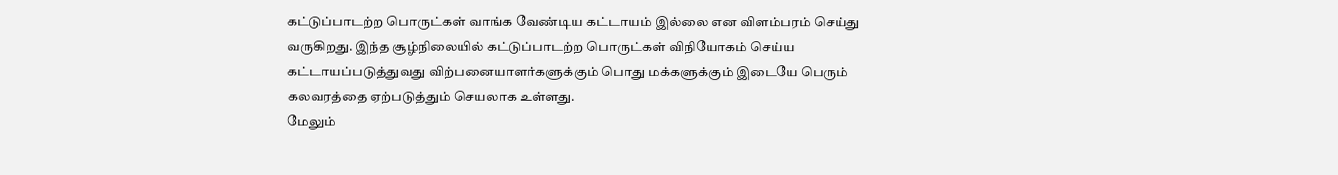கட்டுப்பாடற்ற பொருட்கள் வாங்க வேண்டிய கட்டாயம் இல்லை என விளம்பரம் செய்து வருகிறது. இந்த சூழ்நிலையில் கட்டுப்பாடற்ற பொருட்கள் விநியோகம் செய்ய கட்டாயப்படுத்துவது விற்பனையாளர்களுக்கும் பொது மக்களுக்கும் இடையே பெரும் கலவரத்தை ஏற்படுத்தும் செயலாக உள்ளது.
மேலும்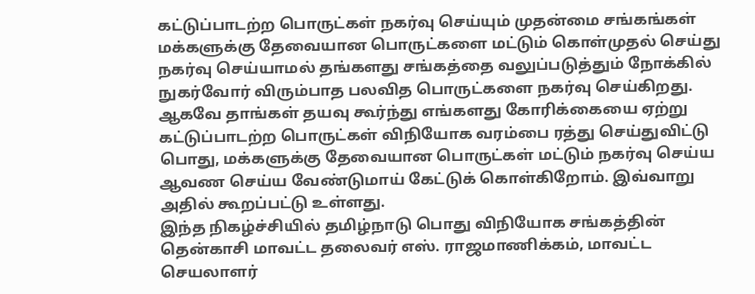கட்டுப்பாடற்ற பொருட்கள் நகர்வு செய்யும் முதன்மை சங்கங்கள் மக்களுக்கு தேவையான பொருட்களை மட்டும் கொள்முதல் செய்து நகர்வு செய்யாமல் தங்களது சங்கத்தை வலுப்படுத்தும் நோக்கில் நுகர்வோர் விரும்பாத பலவித பொருட்களை நகர்வு செய்கிறது.
ஆகவே தாங்கள் தயவு கூர்ந்து எங்களது கோரிக்கையை ஏற்று கட்டுப்பாடற்ற பொருட்கள் விநியோக வரம்பை ரத்து செய்துவிட்டு பொது, மக்களுக்கு தேவையான பொருட்கள் மட்டும் நகர்வு செய்ய ஆவண செய்ய வேண்டுமாய் கேட்டுக் கொள்கிறோம். இவ்வாறு அதில் கூறப்பட்டு உள்ளது.
இந்த நிகழ்ச்சியில் தமிழ்நாடு பொது விநியோக சங்கத்தின் தென்காசி மாவட்ட தலைவர் எஸ். ராஜமாணிக்கம், மாவட்ட செயலாளர்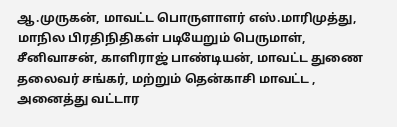ஆ.முருகன், மாவட்ட பொருளாளர் எஸ்.மாரிமுத்து, மாநில பிரதிநிதிகள் படியேறும் பெருமாள், சீனிவாசன், காளிராஜ் பாண்டியன், மாவட்ட துணை தலைவர் சங்கர், மற்றும் தென்காசி மாவட்ட , அனைத்து வட்டார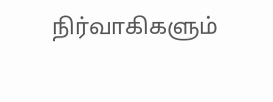நிர்வாகிகளும்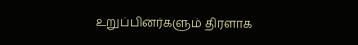உறுப்பினர்களும் திரளாக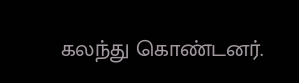கலந்து கொண்டனர்.